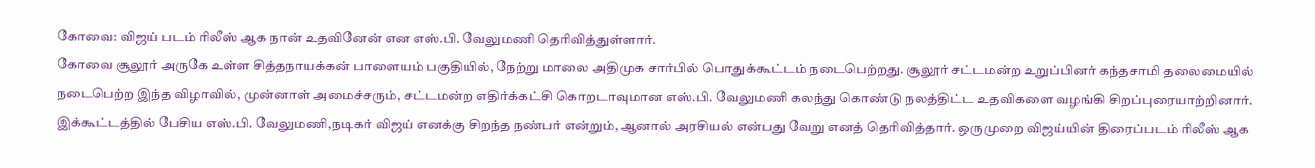கோவை: விஜய் படம் ரிலீஸ் ஆக நான் உதவினேன் என எஸ்.பி. வேலுமணி தெரிவித்துள்ளார்.
கோவை சூலூர் அருகே உள்ள சித்தநாயக்கன் பாளையம் பகுதியில், நேற்று மாலை அதிமுக சார்பில் பொதுக்கூட்டம் நடைபெற்றது. சூலூர் சட்டமன்ற உறுப்பினர் கந்தசாமி தலைமையில் நடைபெற்ற இந்த விழாவில், முன்னாள் அமைச்சரும், சட்டமன்ற எதிர்க்கட்சி கொறடாவுமான எஸ்.பி. வேலுமணி கலந்து கொண்டு நலத்திட்ட உதவிகளை வழங்கி சிறப்புரையாற்றினார்.
இக்கூட்டத்தில் பேசிய எஸ்.பி. வேலுமணி,நடிகர் விஜய் எனக்கு சிறந்த நண்பர் என்றும், ஆனால் அரசியல் என்பது வேறு எனத் தெரிவித்தார். ஒருமுறை விஜய்யின் திரைப்படம் ரிலீஸ் ஆக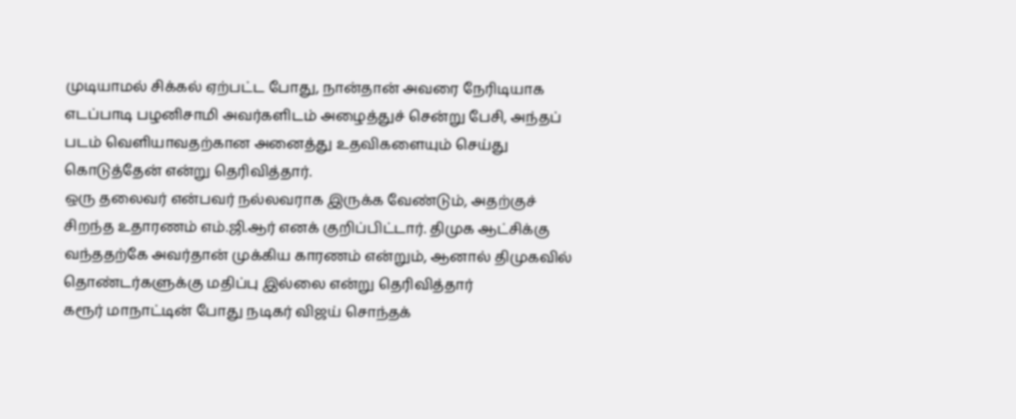முடியாமல் சிக்கல் ஏற்பட்ட போது, நான்தான் அவரை நேரிடியாக எடப்பாடி பழனிசாமி அவர்களிடம் அழைத்துச் சென்று பேசி, அந்தப் படம் வெளியாவதற்கான அனைத்து உதவிகளையும் செய்து கொடுத்தேன் என்று தெரிவித்தார்.
ஒரு தலைவர் என்பவர் நல்லவராக இருக்க வேண்டும், அதற்குச் சிறந்த உதாரணம் எம்.ஜி.ஆர் எனக் குறிப்பிட்டார். திமுக ஆட்சிக்கு வந்ததற்கே அவர்தான் முக்கிய காரணம் என்றும், ஆனால் திமுகவில் தொண்டர்களுக்கு மதிப்பு இல்லை என்று தெரிவித்தார்
கரூர் மாநாட்டின் போது நடிகர் விஜய் சொந்தக்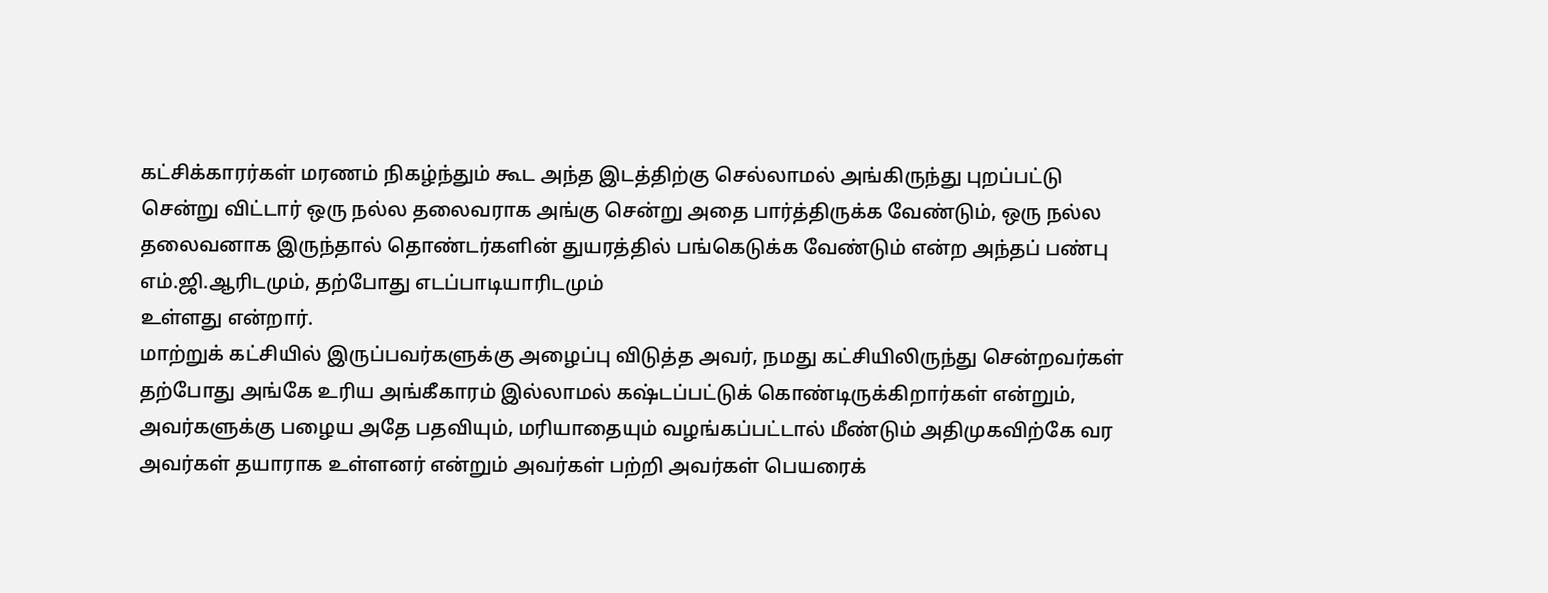கட்சிக்காரர்கள் மரணம் நிகழ்ந்தும் கூட அந்த இடத்திற்கு செல்லாமல் அங்கிருந்து புறப்பட்டு சென்று விட்டார் ஒரு நல்ல தலைவராக அங்கு சென்று அதை பார்த்திருக்க வேண்டும், ஒரு நல்ல தலைவனாக இருந்தால் தொண்டர்களின் துயரத்தில் பங்கெடுக்க வேண்டும் என்ற அந்தப் பண்பு எம்.ஜி.ஆரிடமும், தற்போது எடப்பாடியாரிடமும்
உள்ளது என்றார்.
மாற்றுக் கட்சியில் இருப்பவர்களுக்கு அழைப்பு விடுத்த அவர், நமது கட்சியிலிருந்து சென்றவர்கள் தற்போது அங்கே உரிய அங்கீகாரம் இல்லாமல் கஷ்டப்பட்டுக் கொண்டிருக்கிறார்கள் என்றும், அவர்களுக்கு பழைய அதே பதவியும், மரியாதையும் வழங்கப்பட்டால் மீண்டும் அதிமுகவிற்கே வர அவர்கள் தயாராக உள்ளனர் என்றும் அவர்கள் பற்றி அவர்கள் பெயரைக்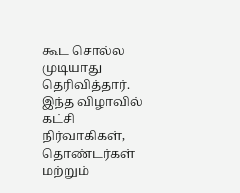கூட சொல்ல முடியாது தெரிவித்தார்.
இந்த விழாவில் கட்சி நிர்வாகிகள், தொண்டர்கள் மற்றும்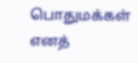பொதுமக்கள் எனத்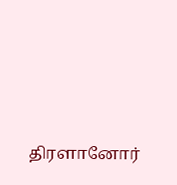திரளானோர்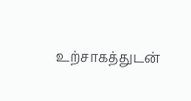உற்சாகத்துடன்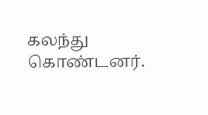கலந்து கொண்டனர்.